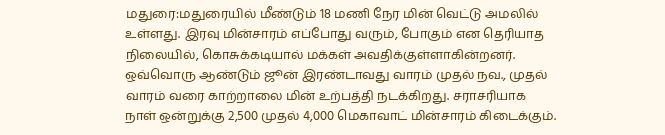மதுரை:மதுரையில் மீண்டும் 18 மணி நேர மின் வெட்டு அமலில் உள்ளது. இரவு மின்சாரம் எப்போது வரும், போகும் என தெரியாத நிலையில், கொசுக்கடியால் மக்கள் அவதிக்குள்ளாகின்றனர். ஒவ்வொரு ஆண்டும் ஜூன் இரண்டாவது வாரம் முதல் நவ., முதல் வாரம் வரை காற்றாலை மின் உற்பத்தி நடக்கிறது. சராசரியாக நாள் ஒன்றுக்கு 2,500 முதல் 4,000 மெகாவாட் மின்சாரம் கிடைக்கும்.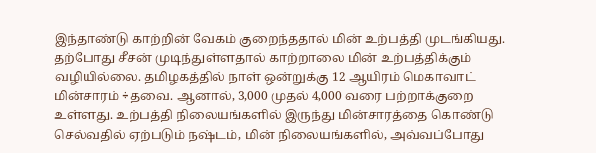இந்தாண்டு காற்றின் வேகம் குறைந்ததால் மின் உற்பத்தி முடங்கியது. தற்போது சீசன் முடிந்துள்ளதால் காற்றாலை மின் உற்பத்திக்கும் வழியில்லை. தமிழகத்தில் நாள் ஒன்றுக்கு 12 ஆயிரம் மெகாவாட் மின்சாரம் ÷தவை. ஆனால், 3,000 முதல் 4,000 வரை பற்றாக்குறை உள்ளது. உற்பத்தி நிலையங்களில் இருந்து மின்சாரத்தை கொண்டு செல்வதில் ஏற்படும் நஷ்டம், மின் நிலையங்களில், அவ்வப்போது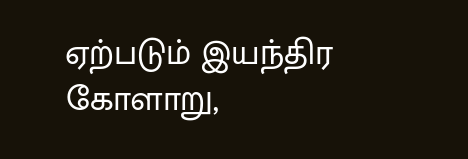ஏற்படும் இயந்திர
கோளாறு,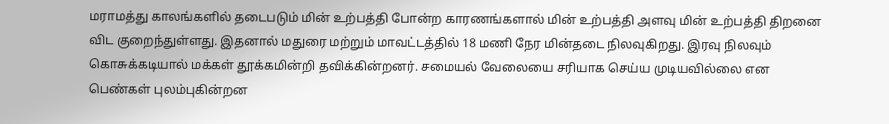மராமத்து காலங்களில் தடைபடும் மின் உற்பத்தி போன்ற காரணங்களால் மின் உற்பத்தி அளவு மின் உற்பத்தி திறனை விட குறைந்துள்ளது. இதனால் மதுரை மற்றும் மாவட்டத்தில் 18 மணி நேர மின்தடை நிலவுகிறது. இரவு நிலவும் கொசுக்கடியால் மக்கள் தூக்கமின்றி தவிக்கின்றனர். சமையல் வேலையை சரியாக செய்ய முடியவில்லை என பெண்கள் புலம்புகின்றன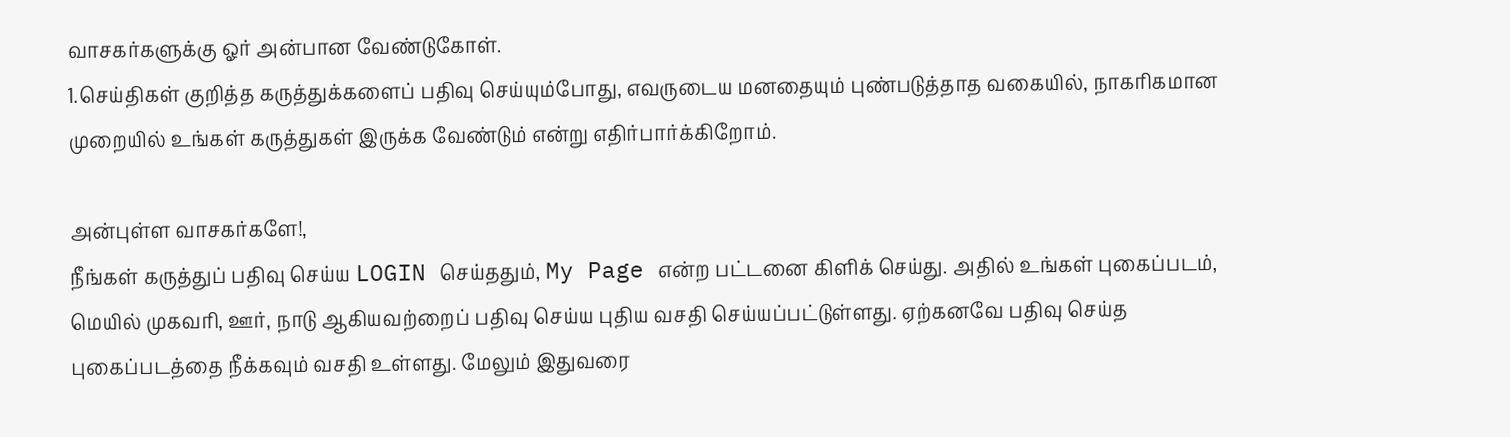வாசகர்களுக்கு ஓர் அன்பான வேண்டுகோள்.
1.செய்திகள் குறித்த கருத்துக்களைப் பதிவு செய்யும்போது, எவருடைய மனதையும் புண்படுத்தாத வகையில், நாகரிகமான முறையில் உங்கள் கருத்துகள் இருக்க வேண்டும் என்று எதிர்பார்க்கிறோம்.

அன்புள்ள வாசகர்களே!,
நீங்கள் கருத்துப் பதிவு செய்ய LOGIN செய்ததும், My Page என்ற பட்டனை கிளிக் செய்து. அதில் உங்கள் புகைப்படம், மெயில் முகவரி, ஊர், நாடு ஆகியவற்றைப் பதிவு செய்ய புதிய வசதி செய்யப்பட்டுள்ளது. ஏற்கனவே பதிவு செய்த புகைப்படத்தை நீக்கவும் வசதி உள்ளது. மேலும் இதுவரை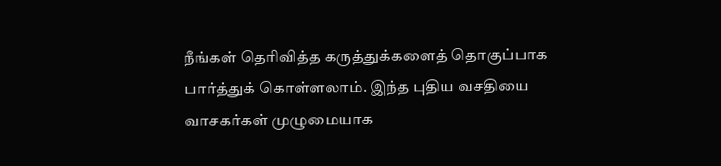நீங்கள் தெரிவித்த கருத்துக்களைத் தொகுப்பாக பார்த்துக் கொள்ளலாம். இந்த புதிய வசதியை வாசகர்கள் முழுமையாக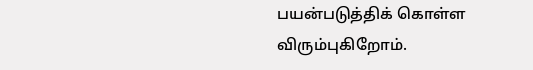பயன்படுத்திக் கொள்ள விரும்புகிறோம்.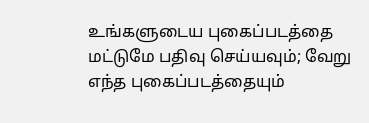உங்களுடைய புகைப்படத்தை மட்டுமே பதிவு செய்யவும்; வேறு எந்த புகைப்படத்தையும்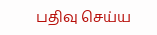பதிவு செய்ய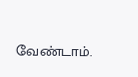வேண்டாம்.